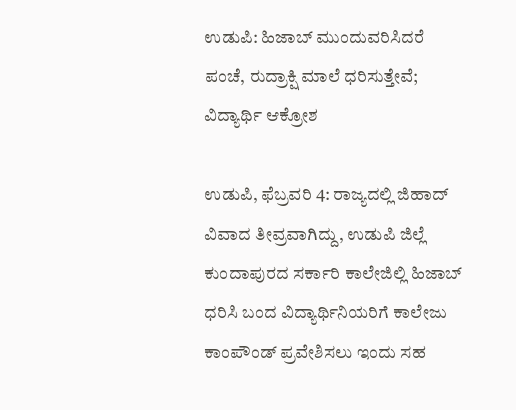ಉಡುಪಿ: ಹಿಜಾಬ್ ಮುಂದುವರಿಸಿದರೆ ಪಂಚೆ, ರುದ್ರಾಕ್ಷಿ ಮಾಲೆ ಧರಿಸುತ್ತೇವೆ; ವಿದ್ಯಾರ್ಥಿ ಆಕ್ರೋಶ

ಉಡುಪಿ, ಫೆಬ್ರವರಿ 4: ರಾಜ್ಯದಲ್ಲಿ ಜಿಹಾದ್ ವಿವಾದ ತೀವ್ರವಾಗಿದ್ದು, ಉಡುಪಿ ಜಿಲ್ಲೆ ಕುಂದಾಪುರದ ಸರ್ಕಾರಿ ಕಾಲೇಜಿ‌ಲ್ಲಿ ಹಿಜಾಬ್ ಧರಿಸಿ ಬಂದ ವಿದ್ಯಾರ್ಥಿನಿಯರಿಗೆ ಕಾಲೇಜು ಕಾಂಪೌಂಡ್ ಪ್ರವೇಶಿಸಲು ಇಂದು ಸಹ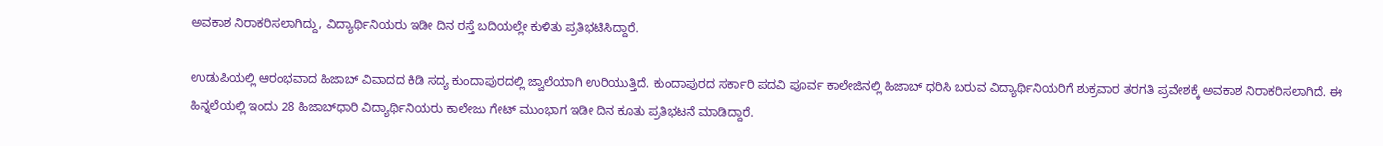ಅವಕಾಶ ನಿರಾಕರಿಸಲಾಗಿದ್ದು, ವಿದ್ಯಾರ್ಥಿನಿಯರು ಇಡೀ ದಿನ ರಸ್ತೆ ಬದಿಯಲ್ಲೇ ಕುಳಿತು ಪ್ರತಿಭಟಿಸಿದ್ದಾರೆ.

ಉಡುಪಿಯಲ್ಲಿ ಆರಂಭವಾದ ಹಿಜಾಬ್ ವಿವಾದದ ಕಿಡಿ ಸದ್ಯ ಕುಂದಾಪುರದಲ್ಲಿ ಜ್ವಾಲೆಯಾಗಿ ಉರಿಯುತ್ತಿದೆ. ಕುಂದಾಪುರದ ಸರ್ಕಾರಿ ಪದವಿ ಪೂರ್ವ ಕಾಲೇಜಿನಲ್ಲಿ ಹಿಜಾಬ್ ಧರಿಸಿ ಬರುವ ವಿದ್ಯಾರ್ಥಿನಿಯರಿಗೆ ಶುಕ್ರವಾರ ತರಗತಿ ಪ್ರವೇಶಕ್ಕೆ ಅವಕಾಶ ನಿರಾಕರಿಸಲಾಗಿದೆ‌. ಈ ಹಿನ್ನಲೆಯಲ್ಲಿ ಇಂದು 28 ಹಿಜಾಬ್‌ಧಾರಿ ವಿದ್ಯಾರ್ಥಿನಿಯರು ಕಾಲೇಜು ಗೇಟ್ ಮುಂಭಾಗ ಇಡೀ ದಿನ ಕೂತು ಪ್ರತಿಭಟನೆ ಮಾಡಿದ್ದಾರೆ‌.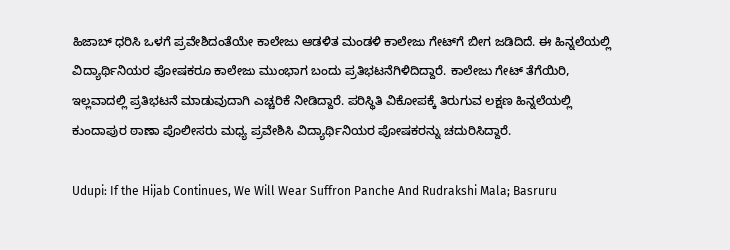ಹಿಜಾಬ್ ಧರಿಸಿ ಒಳಗೆ ಪ್ರವೇಶಿದಂತೆಯೇ ಕಾಲೇಜು ಆಡಳಿತ ಮಂಡಳಿ ಕಾಲೇಜು ಗೇಟ್‌ಗೆ ಬೀಗ ಜಡಿದಿದೆ. ಈ ಹಿನ್ನಲೆಯಲ್ಲಿ ವಿದ್ಯಾರ್ಥಿನಿಯರ ಪೋಷಕರೂ ಕಾಲೇಜು ಮುಂಭಾಗ ಬಂದು ಪ್ರತಿಭಟನೆಗಿಳಿದಿದ್ದಾರೆ. ಕಾಲೇಜು ಗೇಟ್ ತೆಗೆಯಿರಿ, ಇಲ್ಲವಾದಲ್ಲಿ ಪ್ರತಿಭಟನೆ ಮಾಡುವುದಾಗಿ ಎಚ್ಚರಿಕೆ ನೀಡಿದ್ದಾರೆ. ಪರಿಸ್ಥಿತಿ ವಿಕೋಪಕ್ಕೆ ತಿರುಗುವ ಲಕ್ಷಣ ಹಿನ್ನಲೆಯಲ್ಲಿ ಕುಂದಾಪುರ ಠಾಣಾ ಪೊಲೀಸರು ಮಧ್ಯ ಪ್ರವೇಶಿಸಿ ವಿದ್ಯಾರ್ಥಿನಿಯರ ಪೋಷಕರನ್ನು ಚದುರಿಸಿದ್ದಾರೆ.

Udupi: If the Hijab Continues, We Will Wear Suffron Panche And Rudrakshi Mala; Basruru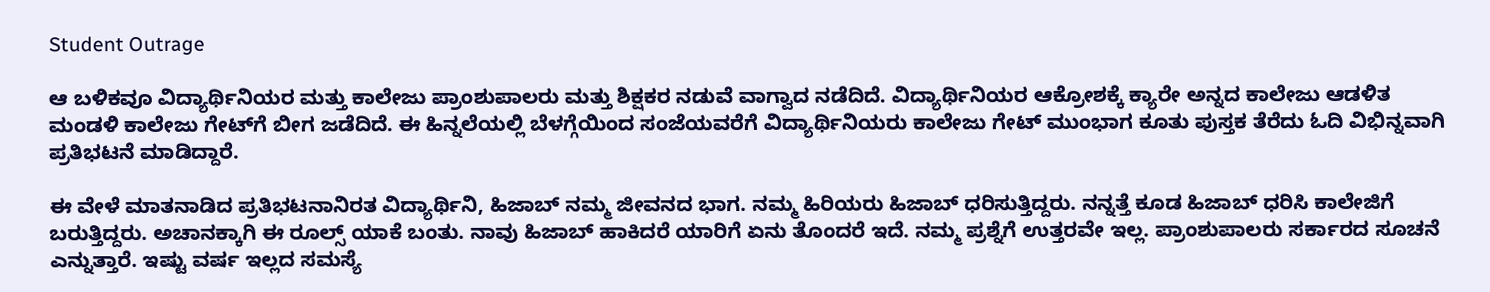Student Outrage

ಆ ಬಳಿಕವೂ ವಿದ್ಯಾರ್ಥಿನಿಯರ ಮತ್ತು ಕಾಲೇಜು ಪ್ರಾಂಶುಪಾಲರು ಮತ್ತು ಶಿಕ್ಷಕರ ನಡುವೆ ವಾಗ್ವಾದ ನಡೆದಿದೆ. ವಿದ್ಯಾರ್ಥಿನಿಯರ ಆಕ್ರೋಶಕ್ಕೆ ಕ್ಯಾರೇ ಅನ್ನದ ಕಾಲೇಜು ಆಡಳಿತ ಮಂಡಳಿ ಕಾಲೇಜು ಗೇಟ್‌ಗೆ ಬೀಗ ಜಡೆದಿದೆ. ಈ ಹಿನ್ನಲೆಯಲ್ಲಿ ಬೆಳಗ್ಗೆಯಿಂದ ಸಂಜೆಯವರೆಗೆ ವಿದ್ಯಾರ್ಥಿನಿಯರು ಕಾಲೇಜು ಗೇಟ್ ಮುಂಭಾಗ ಕೂತು ಪುಸ್ತಕ ತೆರೆದು ಓದಿ ವಿಭಿನ್ನವಾಗಿ ಪ್ರತಿಭಟನೆ ಮಾಡಿದ್ದಾರೆ.

ಈ ವೇಳೆ ಮಾತನಾಡಿದ ಪ್ರತಿಭಟನಾನಿರತ ವಿದ್ಯಾರ್ಥಿನಿ, ಹಿಜಾಬ್ ನಮ್ಮ ಜೀವನದ ಭಾಗ. ನಮ್ಮ ಹಿರಿಯರು ಹಿಜಾಬ್ ಧರಿಸುತ್ತಿದ್ದರು. ನನ್ನತ್ತೆ ಕೂಡ ಹಿಜಾಬ್ ಧರಿಸಿ ಕಾಲೇಜಿಗೆ ಬರುತ್ತಿದ್ದರು. ಅಚಾನಕ್ಕಾಗಿ ಈ ರೂಲ್ಸ್ ಯಾಕೆ ಬಂತು. ನಾವು ಹಿಜಾಬ್ ಹಾಕಿದರೆ ಯಾರಿಗೆ ಏನು ತೊಂದರೆ ಇದೆ. ನಮ್ಮ ಪ್ರಶ್ನೆಗೆ ಉತ್ತರವೇ ಇಲ್ಲ. ಪ್ರಾಂಶುಪಾಲರು ಸರ್ಕಾರದ ಸೂಚನೆ ಎನ್ನುತ್ತಾರೆ. ಇಷ್ಟು ವರ್ಷ ಇಲ್ಲದ ಸಮಸ್ಯೆ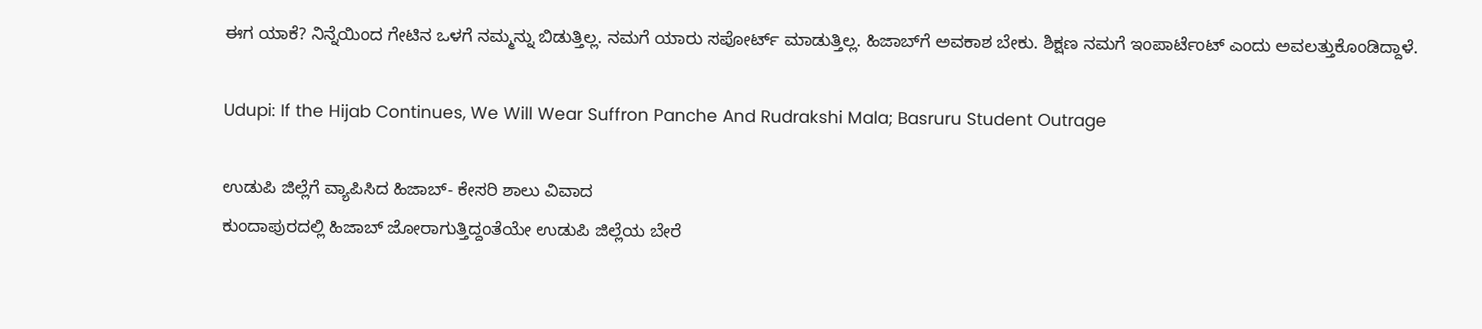ಈಗ ಯಾಕೆ? ನಿನ್ನೆಯಿಂದ ಗೇಟಿನ ಒಳಗೆ ನಮ್ಮನ್ನು ಬಿಡುತ್ತಿಲ್ಲ. ನಮಗೆ ಯಾರು ಸಪೋರ್ಟ್ ಮಾಡುತ್ತಿಲ್ಲ. ಹಿಜಾಬ್‌ಗೆ ಅವಕಾಶ ಬೇಕು. ಶಿಕ್ಷಣ ನಮಗೆ ಇಂಪಾರ್ಟೆಂಟ್ ಎಂದು ಅವಲತ್ತುಕೊಂಡಿದ್ದಾಳೆ.

Udupi: If the Hijab Continues, We Will Wear Suffron Panche And Rudrakshi Mala; Basruru Student Outrage

ಉಡುಪಿ ಜಿಲ್ಲೆಗೆ ವ್ಯಾಪಿಸಿದ ಹಿಜಾಬ್- ಕೇಸರಿ ಶಾಲು ವಿವಾದ
ಕುಂದಾಪುರದಲ್ಲಿ ಹಿಜಾಬ್ ಜೋರಾಗುತ್ತಿದ್ದಂತೆಯೇ ಉಡುಪಿ ಜಿಲ್ಲೆಯ ಬೇರೆ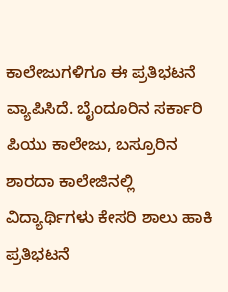ಕಾಲೇಜುಗಳಿಗೂ ಈ ಪ್ರತಿಭಟನೆ ವ್ಯಾಪಿಸಿದೆ. ಬೈಂದೂರಿನ ಸರ್ಕಾರಿ ಪಿಯು ಕಾಲೇಜು, ಬಸ್ರೂರಿನ ಶಾರದಾ ಕಾಲೇಜಿನಲ್ಲಿ ವಿದ್ಯಾರ್ಥಿಗಳು ಕೇಸರಿ ಶಾಲು ಹಾಕಿ ಪ್ರತಿಭಟನೆ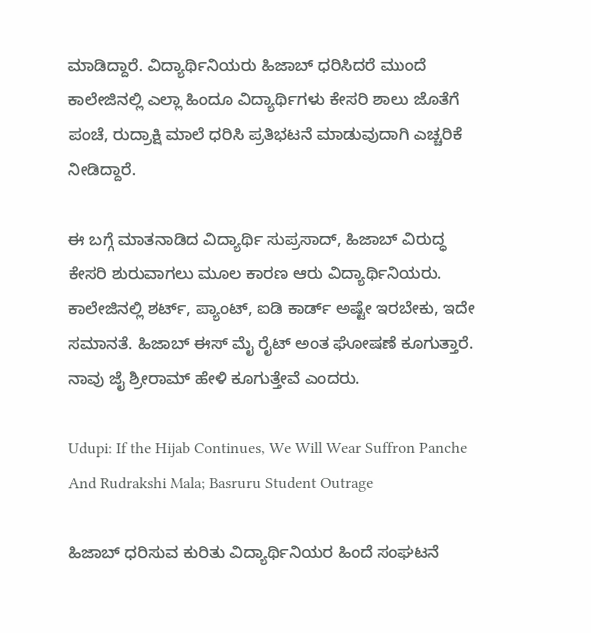ಮಾಡಿದ್ದಾರೆ. ವಿದ್ಯಾರ್ಥಿನಿಯರು ಹಿಜಾಬ್ ಧರಿಸಿದರೆ ಮುಂದೆ ಕಾಲೇಜಿನಲ್ಲಿ ಎಲ್ಲಾ ಹಿಂದೂ ವಿದ್ಯಾರ್ಥಿಗಳು ಕೇಸರಿ ಶಾಲು ಜೊತೆಗೆ ಪಂಚೆ, ರುದ್ರಾಕ್ಷಿ ಮಾಲೆ ಧರಿಸಿ ಪ್ರತಿಭಟನೆ ಮಾಡುವುದಾಗಿ ಎಚ್ಚರಿಕೆ ನೀಡಿದ್ದಾರೆ.

ಈ ಬಗ್ಗೆ ಮಾತನಾಡಿದ ವಿದ್ಯಾರ್ಥಿ ಸುಪ್ರಸಾದ್, ಹಿಜಾಬ್ ವಿರುದ್ಧ ಕೇಸರಿ ಶುರುವಾಗಲು ಮೂಲ ಕಾರಣ ಆರು ವಿದ್ಯಾರ್ಥಿನಿಯರು. ಕಾಲೇಜಿನಲ್ಲಿ ‌ಶರ್ಟ್, ಪ್ಯಾಂಟ್, ಐಡಿ ಕಾರ್ಡ್ ಅಷ್ಟೇ ಇರಬೇಕು, ಇದೇ ಸಮಾನತೆ. ಹಿಜಾಬ್ ಈಸ್ ಮೈ ರೈಟ್ ಅಂತ ಘೋಷಣೆ ಕೂಗುತ್ತಾರೆ. ನಾವು ಜೈ ಶ್ರೀರಾಮ್ ಹೇಳಿ ಕೂಗುತ್ತೇವೆ ಎಂದರು.

Udupi: If the Hijab Continues, We Will Wear Suffron Panche And Rudrakshi Mala; Basruru Student Outrage

ಹಿಜಾಬ್ ಧರಿಸುವ ಕುರಿತು ವಿದ್ಯಾರ್ಥಿನಿಯರ ಹಿಂದೆ ಸಂಘಟನೆ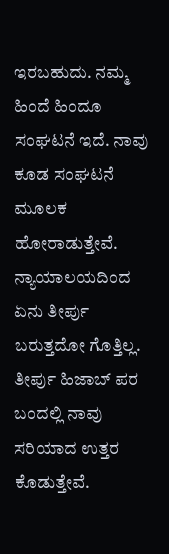ಇರಬಹುದು. ನಮ್ಮ ಹಿಂದೆ ಹಿಂದೂ ಸಂಘಟನೆ ಇದೆ. ನಾವು ಕೂಡ ಸಂಘಟನೆ ಮೂಲಕ ಹೋರಾಡುತ್ತೇವೆ. ನ್ಯಾಯಾಲಯದಿಂದ ಏನು ತೀರ್ಪು ಬರುತ್ತದೋ ಗೊತ್ತಿಲ್ಲ. ತೀರ್ಪು ಹಿಜಾಬ್ ಪರ ಬಂದಲ್ಲಿ‌ ನಾವು ಸರಿಯಾದ ಉತ್ತರ ಕೊಡುತ್ತೇವೆ.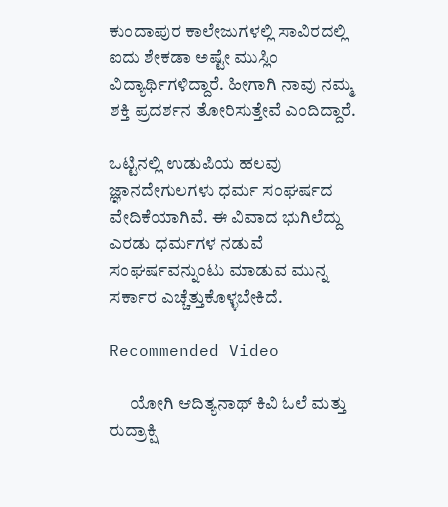ಕುಂದಾಪುರ ಕಾಲೇಜುಗಳಲ್ಲಿ ಸಾವಿರದಲ್ಲಿ ಐದು ಶೇಕಡಾ ಅಷ್ಟೇ ಮುಸ್ಲಿಂ ವಿದ್ಯಾರ್ಥಿಗಳಿದ್ದಾರೆ. ಹೀಗಾಗಿ ನಾವು ನಮ್ಮ ಶಕ್ತಿ ಪ್ರದರ್ಶನ ತೋರಿಸುತ್ತೇವೆ ಎಂದಿದ್ದಾರೆ.

ಒಟ್ಟಿನಲ್ಲಿ ಉಡುಪಿಯ ಹಲವು ಜ್ಞಾನದೇಗುಲಗಳು ಧರ್ಮ ಸಂಘರ್ಷದ ವೇದಿಕೆಯಾಗಿವೆ. ಈ ವಿವಾದ ಭುಗಿಲೆದ್ದು ಎರಡು ಧರ್ಮಗಳ ನಡುವೆ ಸಂಘರ್ಷವನ್ನುಂಟು ಮಾಡುವ ಮುನ್ನ ಸರ್ಕಾರ ಎಚ್ಚೆತ್ತುಕೊಳ್ಳಬೇಕಿದೆ.

Recommended Video

      ಯೋಗಿ ಆದಿತ್ಯನಾಥ್ ಕಿವಿ ಓಲೆ ಮತ್ತು ರುದ್ರಾಕ್ಷಿ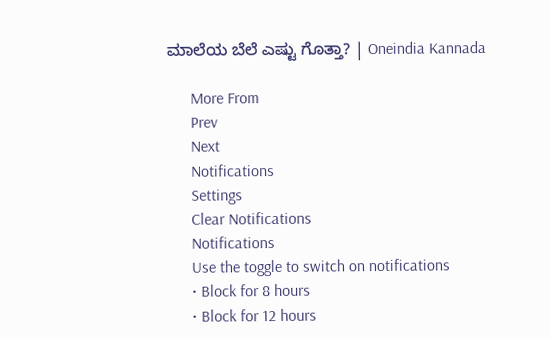ಮಾಲೆಯ ಬೆಲೆ ಎಷ್ಟು ಗೊತ್ತಾ? | Oneindia Kannada

      More From
      Prev
      Next
      Notifications
      Settings
      Clear Notifications
      Notifications
      Use the toggle to switch on notifications
      • Block for 8 hours
      • Block for 12 hours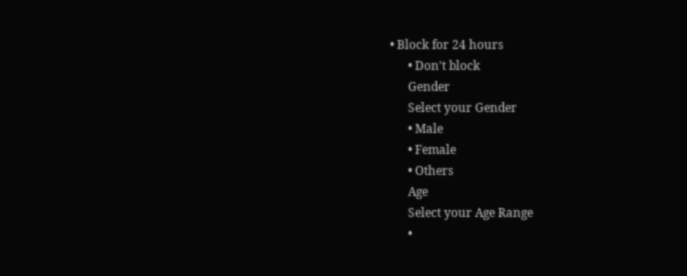• Block for 24 hours
      • Don't block
      Gender
      Select your Gender
      • Male
      • Female
      • Others
      Age
      Select your Age Range
      •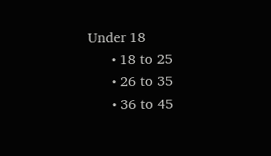Under 18
      • 18 to 25
      • 26 to 35
      • 36 to 45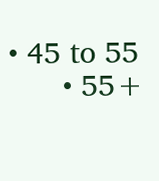• 45 to 55
      • 55+